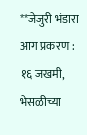**जेजुरी भंडारा आग प्रकरण : १६ जखमी, भेसळीच्या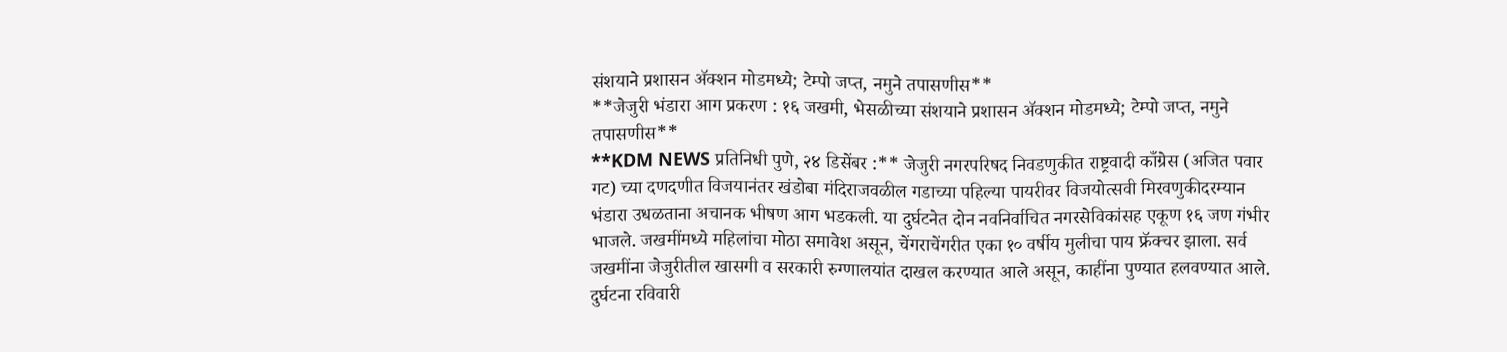संशयाने प्रशासन ॲक्शन मोडमध्ये; टेम्पो जप्त, नमुने तपासणीस**
**जेजुरी भंडारा आग प्रकरण : १६ जखमी, भेसळीच्या संशयाने प्रशासन ॲक्शन मोडमध्ये; टेम्पो जप्त, नमुने तपासणीस**
**KDM NEWS प्रतिनिधी पुणे, २४ डिसेंबर :** जेजुरी नगरपरिषद निवडणुकीत राष्ट्रवादी काँग्रेस (अजित पवार गट) च्या दणदणीत विजयानंतर खंडोबा मंदिराजवळील गडाच्या पहिल्या पायरीवर विजयोत्सवी मिरवणुकीदरम्यान भंडारा उधळताना अचानक भीषण आग भडकली. या दुर्घटनेत दोन नवनिर्वाचित नगरसेविकांसह एकूण १६ जण गंभीर भाजले. जखमींमध्ये महिलांचा मोठा समावेश असून, चेंगराचेंगरीत एका १० वर्षीय मुलीचा पाय फ्रॅक्चर झाला. सर्व जखमींना जेजुरीतील खासगी व सरकारी रुग्णालयांत दाखल करण्यात आले असून, काहींना पुण्यात हलवण्यात आले.
दुर्घटना रविवारी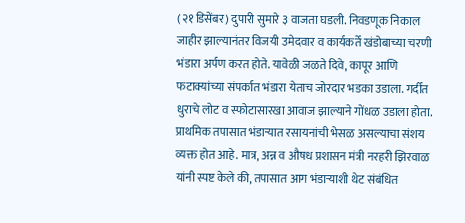(२१ डिसेंबर) दुपारी सुमारे ३ वाजता घडली. निवडणूक निकाल जाहीर झाल्यानंतर विजयी उमेदवार व कार्यकर्ते खंडोबाच्या चरणी भंडारा अर्पण करत होते. यावेळी जळते दिवे, कापूर आणि फटाक्यांच्या संपर्कात भंडारा येताच जोरदार भडका उडाला. गर्दीत धुराचे लोट व स्फोटासारखा आवाज झाल्याने गोंधळ उडाला होता.
प्राथमिक तपासात भंडाऱ्यात रसायनांची भेसळ असल्याचा संशय व्यक्त होत आहे. मात्र, अन्न व औषध प्रशासन मंत्री नरहरी झिरवाळ यांनी स्पष्ट केले की, तपासात आग भंडाऱ्याशी थेट संबंधित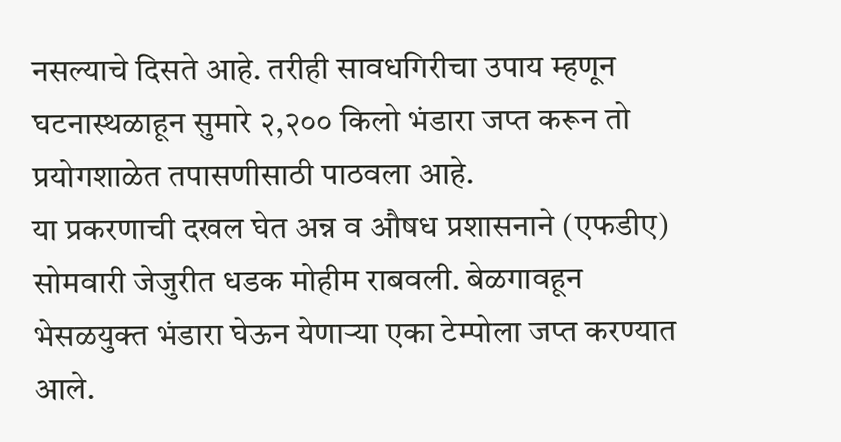नसल्याचे दिसते आहे. तरीही सावधगिरीचा उपाय म्हणून घटनास्थळाहून सुमारे २,२०० किलो भंडारा जप्त करून तो प्रयोगशाळेत तपासणीसाठी पाठवला आहे.
या प्रकरणाची दखल घेत अन्न व औषध प्रशासनाने (एफडीए) सोमवारी जेजुरीत धडक मोहीम राबवली. बेळगावहून भेसळयुक्त भंडारा घेऊन येणाऱ्या एका टेम्पोला जप्त करण्यात आले.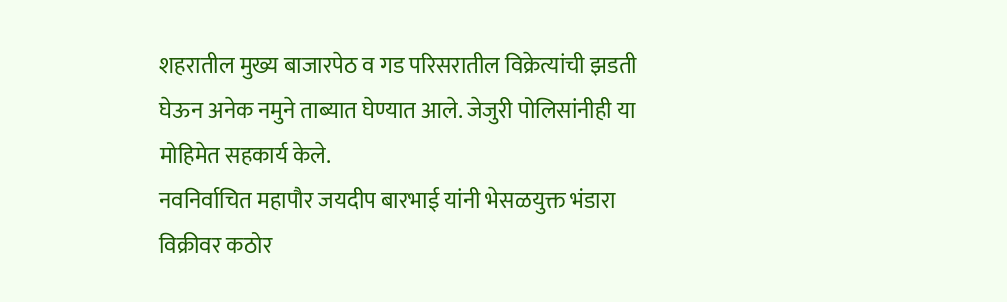शहरातील मुख्य बाजारपेठ व गड परिसरातील विक्रेत्यांची झडती घेऊन अनेक नमुने ताब्यात घेण्यात आले. जेजुरी पोलिसांनीही या मोहिमेत सहकार्य केले.
नवनिर्वाचित महापौर जयदीप बारभाई यांनी भेसळयुक्त भंडारा विक्रीवर कठोर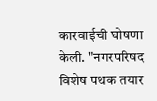कारवाईची घोषणा केली. "नगरपरिषद विशेष पथक तयार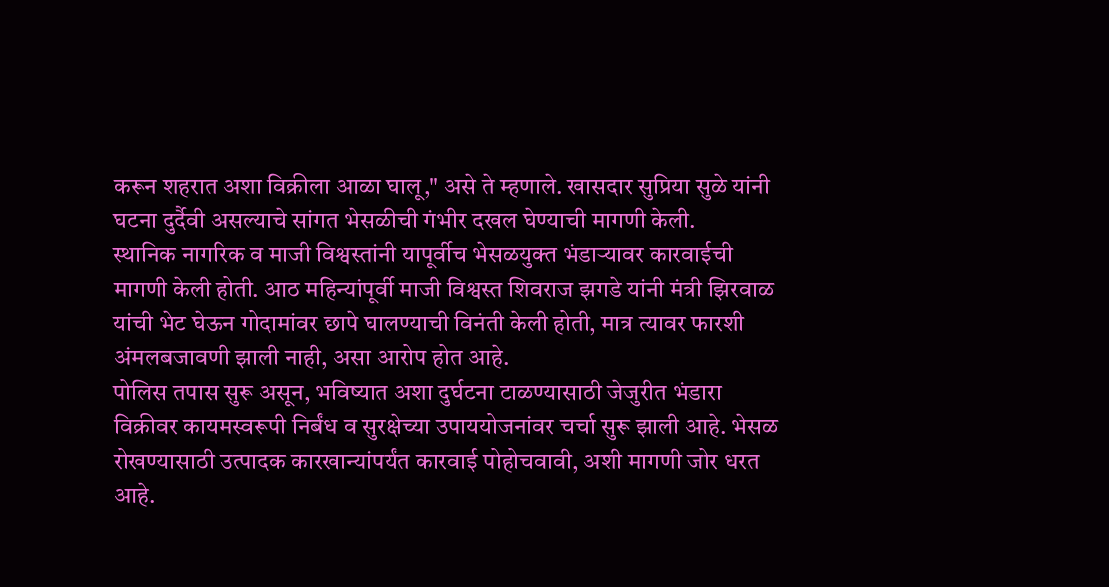करून शहरात अशा विक्रीला आळा घालू," असे ते म्हणाले. खासदार सुप्रिया सुळे यांनी घटना दुर्दैवी असल्याचे सांगत भेसळीची गंभीर दखल घेण्याची मागणी केली.
स्थानिक नागरिक व माजी विश्वस्तांनी यापूर्वीच भेसळयुक्त भंडाऱ्यावर कारवाईची मागणी केली होती. आठ महिन्यांपूर्वी माजी विश्वस्त शिवराज झगडे यांनी मंत्री झिरवाळ यांची भेट घेऊन गोदामांवर छापे घालण्याची विनंती केली होती, मात्र त्यावर फारशी अंमलबजावणी झाली नाही, असा आरोप होत आहे.
पोलिस तपास सुरू असून, भविष्यात अशा दुर्घटना टाळण्यासाठी जेजुरीत भंडारा विक्रीवर कायमस्वरूपी निर्बंध व सुरक्षेच्या उपाययोजनांवर चर्चा सुरू झाली आहे. भेसळ रोखण्यासाठी उत्पादक कारखान्यांपर्यंत कारवाई पोहोचवावी, अशी मागणी जोर धरत आहे.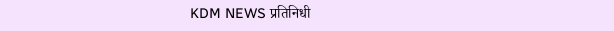KDM NEWS प्रतिनिधी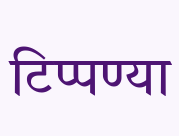टिप्पण्या